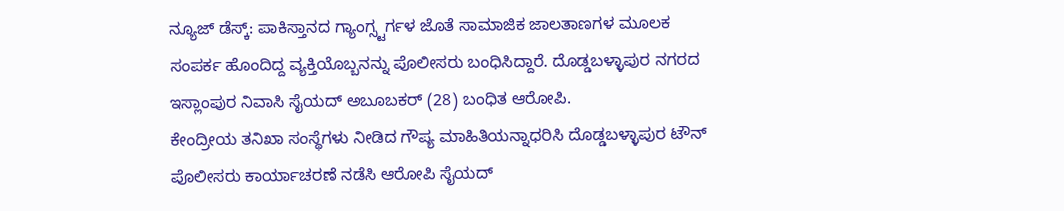ನ್ಯೂಜ್ ಡೆಸ್ಕ್: ಪಾಕಿಸ್ತಾನದ ಗ್ಯಾಂಗ್ಸ್ಟರ್ಗಳ ಜೊತೆ ಸಾಮಾಜಿಕ ಜಾಲತಾಣಗಳ ಮೂಲಕ ಸಂಪರ್ಕ ಹೊಂದಿದ್ದ ವ್ಯಕ್ತಿಯೊಬ್ಬನನ್ನು ಪೊಲೀಸರು ಬಂಧಿಸಿದ್ದಾರೆ. ದೊಡ್ಡಬಳ್ಳಾಪುರ ನಗರದ ಇಸ್ಲಾಂಪುರ ನಿವಾಸಿ ಸೈಯದ್ ಅಬೂಬಕರ್ (28) ಬಂಧಿತ ಆರೋಪಿ.
ಕೇಂದ್ರೀಯ ತನಿಖಾ ಸಂಸ್ಥೆಗಳು ನೀಡಿದ ಗೌಪ್ಯ ಮಾಹಿತಿಯನ್ನಾಧರಿಸಿ ದೊಡ್ಡಬಳ್ಳಾಪುರ ಟೌನ್ ಪೊಲೀಸರು ಕಾರ್ಯಾಚರಣೆ ನಡೆಸಿ ಆರೋಪಿ ಸೈಯದ್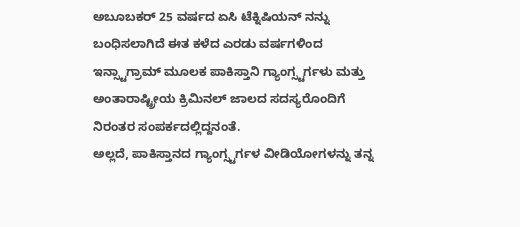ಅಬೂಬಕರ್ 25 ವರ್ಷದ ಏಸಿ ಟೆಕ್ನಿಷಿಯನ್ ನನ್ನು ಬಂಧಿಸಲಾಗಿದೆ ಈತ ಕಳೆದ ಎರಡು ವರ್ಷಗಳಿಂದ ಇನ್ಸ್ಟಾಗ್ರಾಮ್ ಮೂಲಕ ಪಾಕಿಸ್ತಾನಿ ಗ್ಯಾಂಗ್ಸ್ಟರ್ಗಳು ಮತ್ತು ಅಂತಾರಾಷ್ಟ್ರೀಯ ಕ್ರಿಮಿನಲ್ ಜಾಲದ ಸದಸ್ಯರೊಂದಿಗೆ ನಿರಂತರ ಸಂಪರ್ಕದಲ್ಲಿದ್ದನಂತೆ.
ಅಲ್ಲದೆ, ಪಾಕಿಸ್ತಾನದ ಗ್ಯಾಂಗ್ಸ್ಟರ್ಗಳ ವೀಡಿಯೋಗಳನ್ನು ತನ್ನ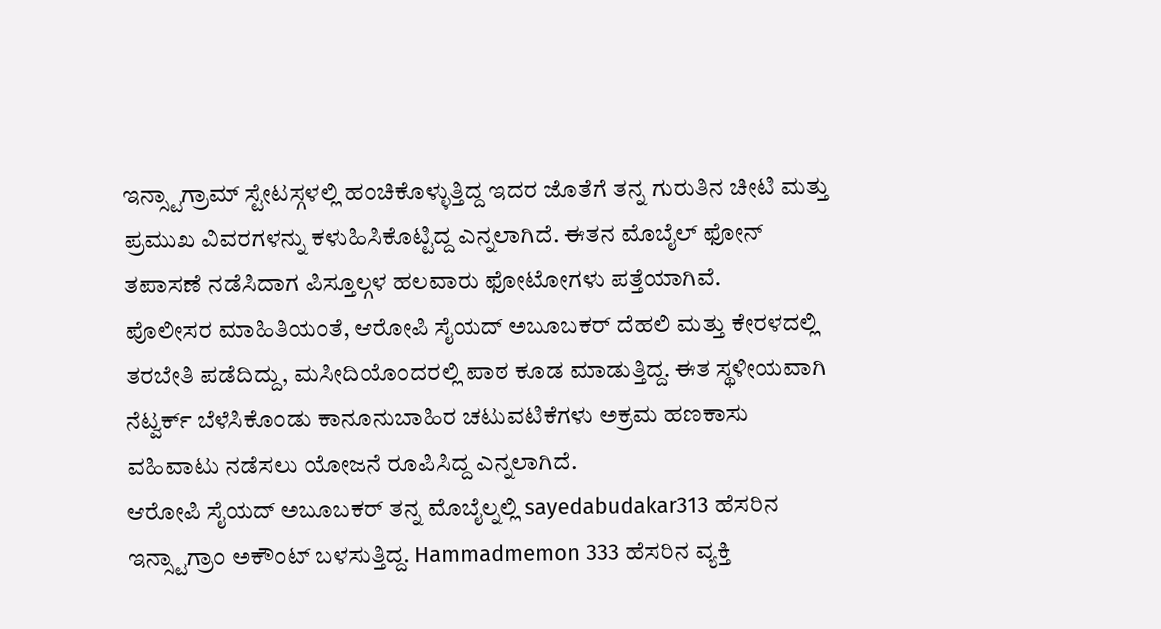ಇನ್ಸ್ಟಾಗ್ರಾಮ್ ಸ್ಟೇಟಸ್ಗಳಲ್ಲಿ ಹಂಚಿಕೊಳ್ಳುತ್ತಿದ್ದ ಇದರ ಜೊತೆಗೆ ತನ್ನ ಗುರುತಿನ ಚೀಟಿ ಮತ್ತು ಪ್ರಮುಖ ವಿವರಗಳನ್ನು ಕಳುಹಿಸಿಕೊಟ್ಟಿದ್ದ ಎನ್ನಲಾಗಿದೆ. ಈತನ ಮೊಬೈಲ್ ಫೋನ್ ತಪಾಸಣೆ ನಡೆಸಿದಾಗ ಪಿಸ್ತೂಲ್ಗಳ ಹಲವಾರು ಫೋಟೋಗಳು ಪತ್ತೆಯಾಗಿವೆ.
ಪೊಲೀಸರ ಮಾಹಿತಿಯಂತೆ, ಆರೋಪಿ ಸೈಯದ್ ಅಬೂಬಕರ್ ದೆಹಲಿ ಮತ್ತು ಕೇರಳದಲ್ಲಿ ತರಬೇತಿ ಪಡೆದಿದ್ದು, ಮಸೀದಿಯೊಂದರಲ್ಲಿ ಪಾಠ ಕೂಡ ಮಾಡುತ್ತಿದ್ದ. ಈತ ಸ್ಥಳೀಯವಾಗಿ ನೆಟ್ವರ್ಕ್ ಬೆಳೆಸಿಕೊಂಡು ಕಾನೂನುಬಾಹಿರ ಚಟುವಟಿಕೆಗಳು ಅಕ್ರಮ ಹಣಕಾಸು ವಹಿವಾಟು ನಡೆಸಲು ಯೋಜನೆ ರೂಪಿಸಿದ್ದ ಎನ್ನಲಾಗಿದೆ.
ಆರೋಪಿ ಸೈಯದ್ ಅಬೂಬಕರ್ ತನ್ನ ಮೊಬೈಲ್ನಲ್ಲಿ sayedabudakar313 ಹೆಸರಿನ ಇನ್ಸ್ಟಾಗ್ರಾಂ ಅಕೌಂಟ್ ಬಳಸುತ್ತಿದ್ದ. Hammadmemon 333 ಹೆಸರಿನ ವ್ಯಕ್ತಿ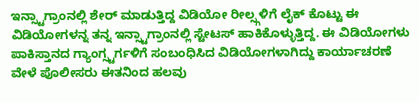ಇನ್ಸ್ಟಾಗ್ರಾಂನಲ್ಲಿ ಶೇರ್ ಮಾಡುತ್ತಿದ್ದ ವಿಡಿಯೋ ರೀಲ್ಸ್ಗಳಿಗೆ ಲೈಕ್ ಕೊಟ್ಟು ಈ ವಿಡಿಯೋಗಳನ್ನ ತನ್ನ ಇನ್ಸ್ಟಾಗ್ರಾಂನಲ್ಲಿ ಸ್ಟೇಟಸ್ ಹಾಕಿಕೊಳ್ಳುತ್ತಿದ್ದ. ಈ ವಿಡಿಯೋಗಳು ಪಾಕಿಸ್ತಾನದ ಗ್ಯಾಂಗ್ಸ್ಟರ್ಗಳಿಗೆ ಸಂಬಂಧಿಸಿದ ವಿಡಿಯೋಗಳಾಗಿದ್ದು ಕಾರ್ಯಾಚರಣೆ ವೇಳೆ ಪೊಲೀಸರು ಈತನಿಂದ ಹಲವು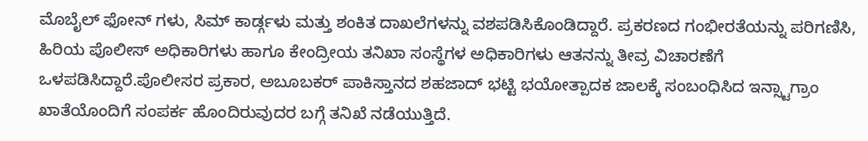ಮೊಬೈಲ್ ಫೋನ್ ಗಳು, ಸಿಮ್ ಕಾರ್ಡ್ಗಳು ಮತ್ತು ಶಂಕಿತ ದಾಖಲೆಗಳನ್ನು ವಶಪಡಿಸಿಕೊಂಡಿದ್ದಾರೆ. ಪ್ರಕರಣದ ಗಂಭೀರತೆಯನ್ನು ಪರಿಗಣಿಸಿ, ಹಿರಿಯ ಪೊಲೀಸ್ ಅಧಿಕಾರಿಗಳು ಹಾಗೂ ಕೇಂದ್ರೀಯ ತನಿಖಾ ಸಂಸ್ಥೆಗಳ ಅಧಿಕಾರಿಗಳು ಆತನನ್ನು ತೀವ್ರ ವಿಚಾರಣೆಗೆ ಒಳಪಡಿಸಿದ್ದಾರೆ.ಪೊಲೀಸರ ಪ್ರಕಾರ, ಅಬೂಬಕರ್ ಪಾಕಿಸ್ತಾನದ ಶಹಜಾದ್ ಭಟ್ಟಿ ಭಯೋತ್ಪಾದಕ ಜಾಲಕ್ಕೆ ಸಂಬಂಧಿಸಿದ ಇನ್ಸ್ಟಾಗ್ರಾಂ ಖಾತೆಯೊಂದಿಗೆ ಸಂಪರ್ಕ ಹೊಂದಿರುವುದರ ಬಗ್ಗೆ ತನಿಖೆ ನಡೆಯುತ್ತಿದೆ.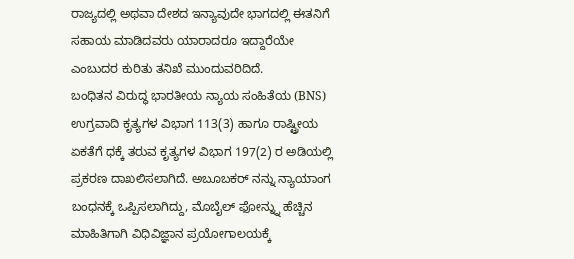ರಾಜ್ಯದಲ್ಲಿ ಅಥವಾ ದೇಶದ ಇನ್ಯಾವುದೇ ಭಾಗದಲ್ಲಿ ಈತನಿಗೆ ಸಹಾಯ ಮಾಡಿದವರು ಯಾರಾದರೂ ಇದ್ದಾರೆಯೇ ಎಂಬುದರ ಕುರಿತು ತನಿಖೆ ಮುಂದುವರಿದಿದೆ.
ಬಂಧಿತನ ವಿರುದ್ಧ ಭಾರತೀಯ ನ್ಯಾಯ ಸಂಹಿತೆಯ (BNS) ಉಗ್ರವಾದಿ ಕೃತ್ಯಗಳ ವಿಭಾಗ 113(3) ಹಾಗೂ ರಾಷ್ಟ್ರೀಯ ಏಕತೆಗೆ ಧಕ್ಕೆ ತರುವ ಕೃತ್ಯಗಳ ವಿಭಾಗ 197(2) ರ ಅಡಿಯಲ್ಲಿ ಪ್ರಕರಣ ದಾಖಲಿಸಲಾಗಿದೆ. ಅಬೂಬಕರ್ ನನ್ನು ನ್ಯಾಯಾಂಗ ಬಂಧನಕ್ಕೆ ಒಪ್ಪಿಸಲಾಗಿದ್ದು, ಮೊಬೈಲ್ ಫೋನ್ನ್ನು ಹೆಚ್ಚಿನ ಮಾಹಿತಿಗಾಗಿ ವಿಧಿವಿಜ್ಞಾನ ಪ್ರಯೋಗಾಲಯಕ್ಕೆ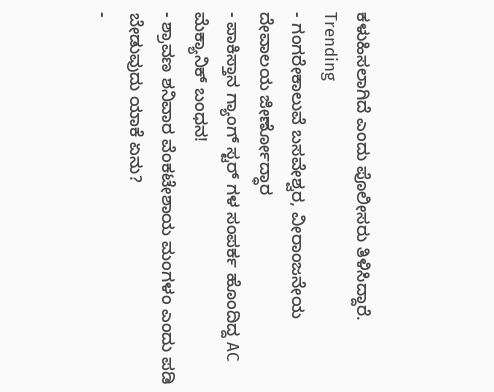ಕಳುಹಿಸಲಾಗಿದೆ ಎಂದು ಪೊಲೀಸರು ತಿಳಿಸಿದ್ದಾರೆ.
Trending
- ಗಂಗರೇಕಾಲುವೆ ಬಸವೇಶ್ವರ, ವೀರಾಂಜನೇಯ ದೇವಾಲಯ ಜೀರ್ಣೋದ್ಧಾರ
- ಪಾಕಿಸ್ತಾನ ಗ್ಯಾಂಗ್ ಸ್ಟರ್ ಗಳ ಸಂಪರ್ಕ ಹೊಂದಿದ್ದ AC ಮೆಕ್ಯಾನಿಕ್ ಬಂಧನ!
- ಶ್ರಾವಣ ಶನಿವಾರ ವೆಂಕಟೇಶಾಯ ಮಂಗಳಂ ಎಂದು ಪಡಿ ಬೇಡುವುದು ಯಾಕೆ ಏನು?
-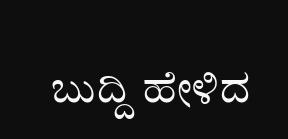ಬುದ್ದಿ ಹೇಳಿದ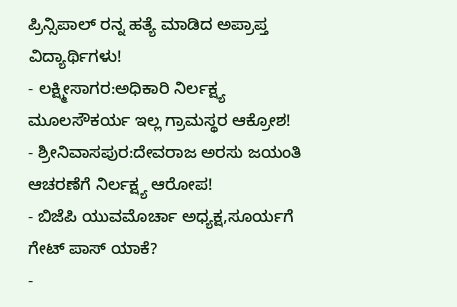ಪ್ರಿನ್ಸಿಪಾಲ್ ರನ್ನ ಹತ್ಯೆ ಮಾಡಿದ ಅಪ್ರಾಪ್ತ ವಿದ್ಯಾರ್ಥಿಗಳು!
- ಲಕ್ಷ್ಮೀಸಾಗರ:ಅಧಿಕಾರಿ ನಿರ್ಲಕ್ಷ್ಯ ಮೂಲಸೌಕರ್ಯ ಇಲ್ಲ ಗ್ರಾಮಸ್ಥರ ಆಕ್ರೋಶ!
- ಶ್ರೀನಿವಾಸಪುರ:ದೇವರಾಜ ಅರಸು ಜಯಂತಿ ಆಚರಣೆಗೆ ನಿರ್ಲಕ್ಷ್ಯ ಆರೋಪ!
- ಬಿಜೆಪಿ ಯುವಮೊರ್ಚಾ ಅಧ್ಯಕ್ಷ,ಸೂರ್ಯಗೆ ಗೇಟ್ ಪಾಸ್ ಯಾಕೆ?
-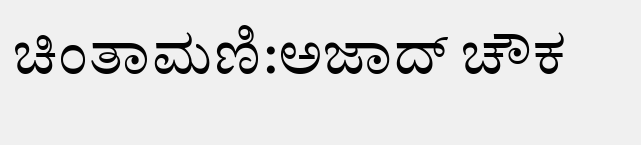ಚಿಂತಾಮಣಿ:ಅಜಾದ್ ಚೌಕ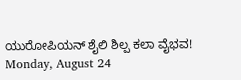ಯುರೋಪಿಯನ್ ಶೈಲಿ ಶಿಲ್ಪ ಕಲಾ ವೈಭವ!
Monday, August 24